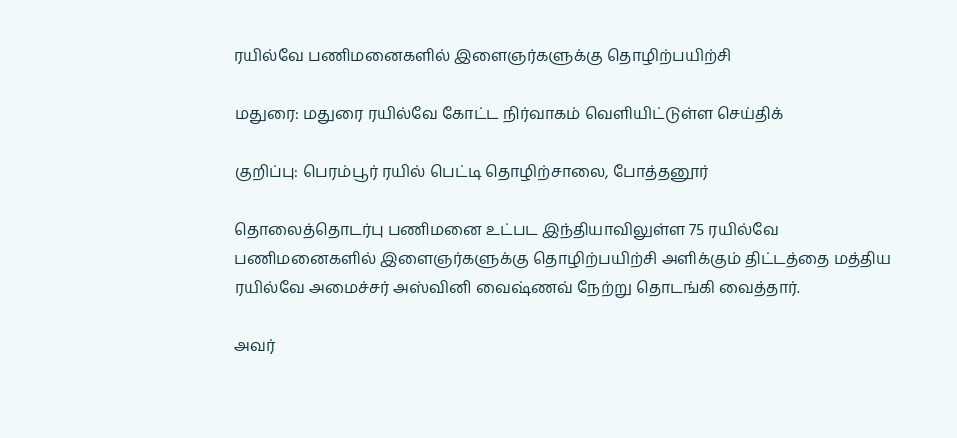ரயில்வே பணிமனைகளில் இளைஞர்களுக்கு தொழிற்பயிற்சி

மதுரை: மதுரை ரயில்வே கோட்ட நிர்வாகம் வெளியிட்டுள்ள செய்திக்

குறிப்பு: பெரம்பூர் ரயில் பெட்டி தொழிற்சாலை, போத்தனூர்

தொலைத்தொடர்பு பணிமனை உட்பட இந்தியாவிலுள்ள 75 ரயில்வே பணிமனைகளில் இளைஞர்களுக்கு தொழிற்பயிற்சி அளிக்கும் திட்டத்தை மத்திய ரயில்வே அமைச்சர் அஸ்வினி வைஷ்ணவ் நேற்று தொடங்கி வைத்தார்.

அவர்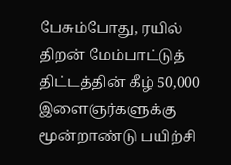பேசும்போது, ரயில் திறன் மேம்பாட்டுத் திட்டத்தின் கீழ் 50,000 இளைஞர்களுக்கு மூன்றாண்டு பயிற்சி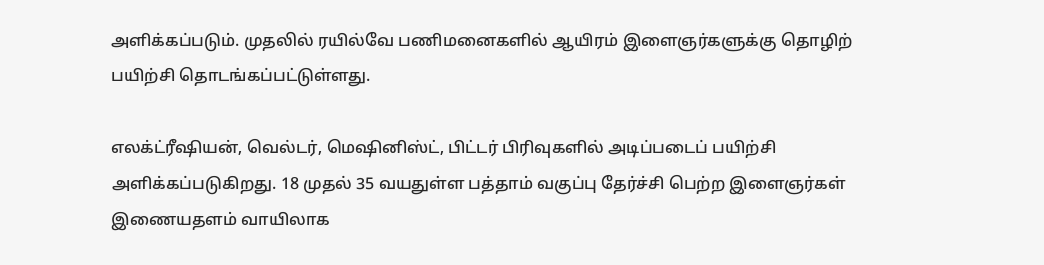அளிக்கப்படும். முதலில் ரயில்வே பணிமனைகளில் ஆயிரம் இளைஞர்களுக்கு தொழிற் பயிற்சி தொடங்கப்பட்டுள்ளது.

எலக்ட்ரீஷியன், வெல்டர், மெஷினிஸ்ட், பிட்டர் பிரிவுகளில் அடிப்படைப் பயிற்சி அளிக்கப்படுகிறது. 18 முதல் 35 வயதுள்ள பத்தாம் வகுப்பு தேர்ச்சி பெற்ற இளைஞர்கள் இணையதளம் வாயிலாக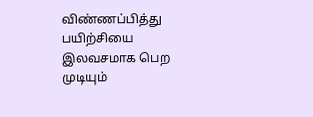விண்ணப்பித்து பயிற்சியை இலவசமாக பெற முடியும்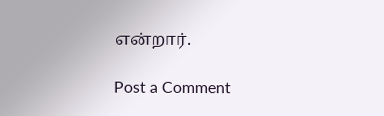என்றார்.

Post a Comment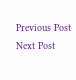Previous Post Next Post